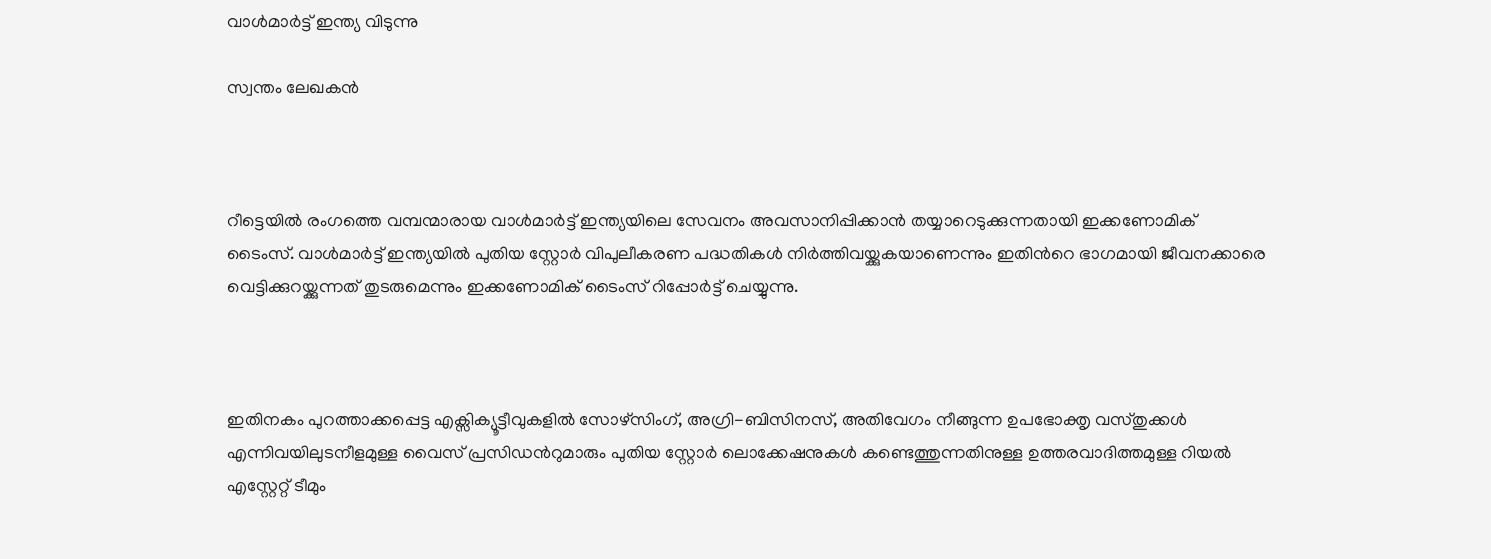വാള്‍മാര്‍ട്ട് ഇന്ത്യ വിടുന്നു

സ്വന്തം ലേഖകന്‍



റീട്ടെയില്‍ രംഗത്തെ വമ്പന്മാരായ വാള്‍മാര്‍ട്ട് ഇന്ത്യയിലെ സേവനം അവസാനിപ്പിക്കാന്‍ തയ്യാറെടുക്കുന്നതായി ഇക്കണോമിക് ടൈംസ്. വാള്‍മാര്‍ട്ട് ഇന്ത്യയില്‍ പുതിയ സ്റ്റോര്‍ വിപുലീകരണ പദ്ധതികള്‍ നിര്‍ത്തിവയ്ക്കുകയാണെന്നും ഇതിന്‍റെ ഭാഗമായി ജീവനക്കാരെ വെട്ടിക്കുറയ്ക്കുന്നത് തുടരുമെന്നും ഇക്കണോമിക് ടൈംസ് റിപ്പോര്‍ട്ട് ചെയ്യുന്നു.



ഇതിനകം പുറത്താക്കപ്പെട്ട എക്സിക്യൂട്ടീവുകളില്‍ സോഴ്സിംഗ്, അഗ്രി-ബിസിനസ്, അതിവേഗം നീങ്ങുന്ന ഉപഭോക്തൃ വസ്തുക്കള്‍ എന്നിവയിലുടനീളമുള്ള വൈസ് പ്രസിഡന്‍റുമാരും പുതിയ സ്റ്റോര്‍ ലൊക്കേഷനുകള്‍ കണ്ടെത്തുന്നതിനുള്ള ഉത്തരവാദിത്തമുള്ള റിയല്‍ എസ്റ്റേറ്റ് ടീമും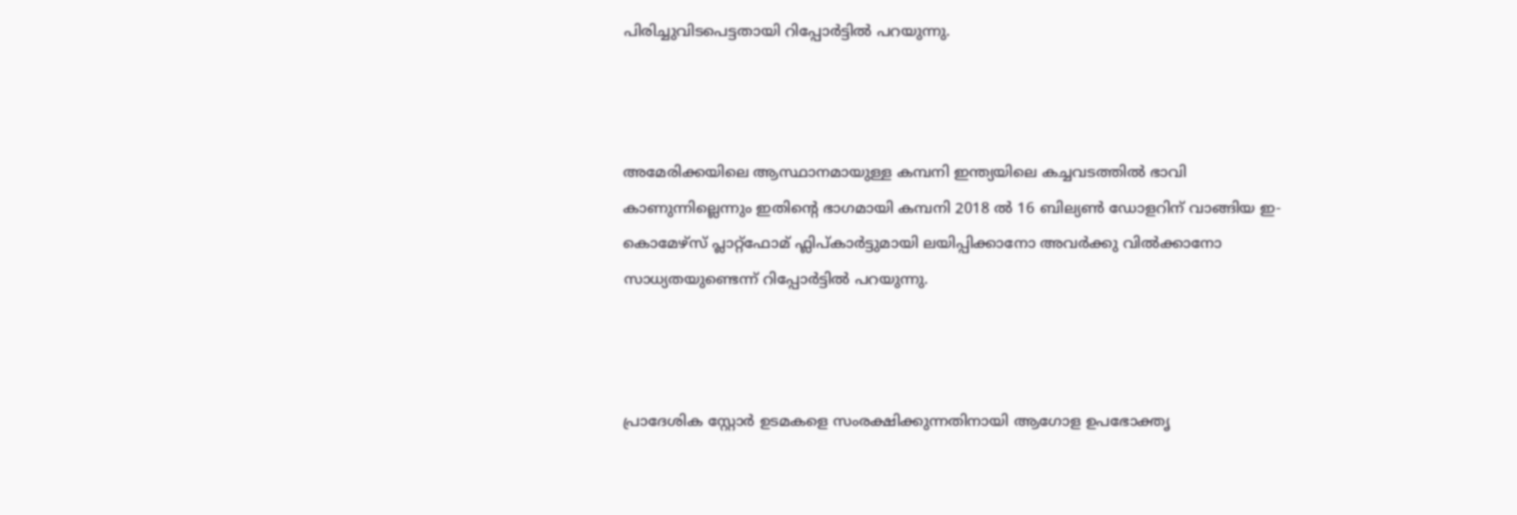പിരിച്ചുവിടപെട്ടതായി റിപ്പോര്‍ട്ടില്‍ പറയുന്നു.



അമേരിക്കയിലെ ആസ്ഥാനമായുള്ള കമ്പനി ഇന്ത്യയിലെ കച്ചവടത്തില്‍ ഭാവി കാണുന്നില്ലെന്നും ഇതിന്‍റെ ഭാഗമായി കമ്പനി 2018 ല്‍ 16 ബില്യണ്‍ ഡോളറിന് വാങ്ങിയ ഇ-കൊമേഴ്സ് പ്ലാറ്റ്ഫോമ് ഫ്ലിപ്കാര്‍ട്ടുമായി ലയിപ്പിക്കാനോ അവര്‍ക്കു വില്‍ക്കാനോ സാധ്യതയുണ്ടെന്ന് റിപ്പോര്‍ട്ടില്‍ പറയുന്നു.



പ്രാദേശിക സ്റ്റോര്‍ ഉടമകളെ സംരക്ഷിക്കുന്നതിനായി ആഗോള ഉപഭോക്തൃ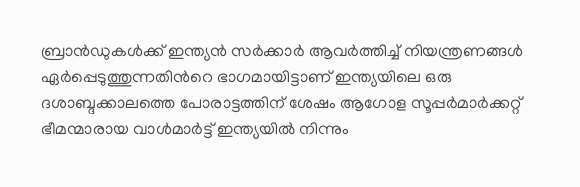ബ്രാന്‍ഡുകള്‍ക്ക് ഇന്ത്യന്‍ സര്‍ക്കാര്‍ ആവര്‍ത്തിച്ച് നിയന്ത്രണങ്ങള്‍ ഏര്‍പ്പെടുത്തുന്നതിന്‍റെ ഭാഗമായിട്ടാണ് ഇന്ത്യയിലെ ഒരു ദശാബ്ദക്കാലത്തെ പോരാട്ടത്തിന് ശേഷം ആഗോള സൂപ്പര്‍മാര്‍ക്കറ്റ് ഭീമന്മാരായ വാള്‍മാര്‍ട്ട് ഇന്ത്യയില്‍ നിന്നും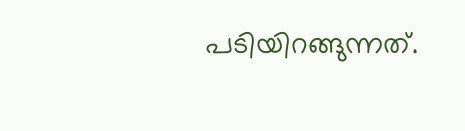പടിയിറങ്ങുന്നത്.